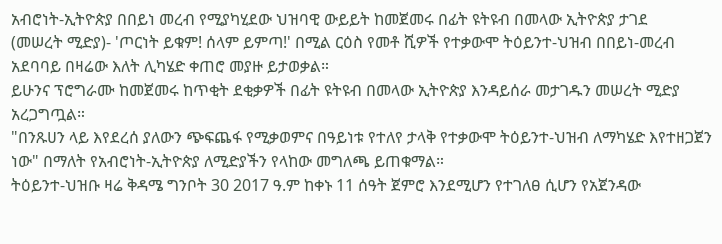አብሮነት-ኢትዮጵያ በበይነ መረብ የሚያካሂደው ህዝባዊ ውይይት ከመጀመሩ በፊት ዩትዩብ በመላው ኢትዮጵያ ታገደ
(መሠረት ሚድያ)- 'ጦርነት ይቁም! ሰላም ይምጣ!' በሚል ርዕስ የመቶ ሺዎች የተቃውሞ ትዕይንተ-ህዝብ በበይነ-መረብ አደባባይ በዛሬው እለት ሊካሄድ ቀጠሮ መያዙ ይታወቃል።
ይሁንና ፕሮግራሙ ከመጀመሩ ከጥቂት ደቂቃዎች በፊት ዩትዩብ በመላው ኢትዮጵያ እንዳይሰራ መታገዱን መሠረት ሚድያ አረጋግጧል።
"በንጹሀን ላይ እየደረሰ ያለውን ጭፍጨፋ የሚቃወምና በዓይነቱ የተለየ ታላቅ የተቃውሞ ትዕይንተ-ህዝብ ለማካሄድ እየተዘጋጀን ነው" በማለት የአብሮነት-ኢትዮጵያ ለሚድያችን የላከው መግለጫ ይጠቁማል።
ትዕይንተ-ህዝቡ ዛሬ ቅዳሜ ግንቦት 30 2017 ዓ.ም ከቀኑ 11 ሰዓት ጀምሮ እንደሚሆን የተገለፀ ሲሆን የአጀንዳው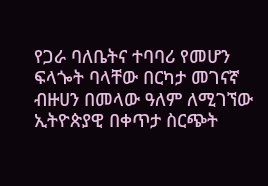የጋራ ባለቤትና ተባባሪ የመሆን ፍላጐት ባላቸው በርካታ መገናኛ ብዙሀን በመላው ዓለም ለሚገኘው ኢትዮጵያዊ በቀጥታ ስርጭት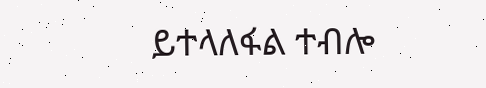ይተላለፋል ተብሎ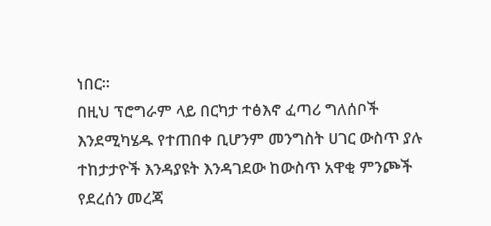ነበር።
በዚህ ፕሮግራም ላይ በርካታ ተፅእኖ ፈጣሪ ግለሰቦች እንደሚካሄዱ የተጠበቀ ቢሆንም መንግስት ሀገር ውስጥ ያሉ ተከታታዮች እንዳያዩት እንዳገደው ከውስጥ አዋቂ ምንጮች የደረሰን መረጃ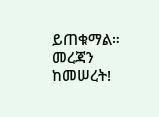ይጠቁማል።
መረጃን ከመሠረት!